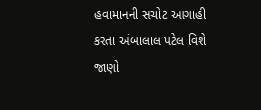હવામાનની સચોટ આગાહી કરતા અંબાલાલ પટેલ વિશે જાણો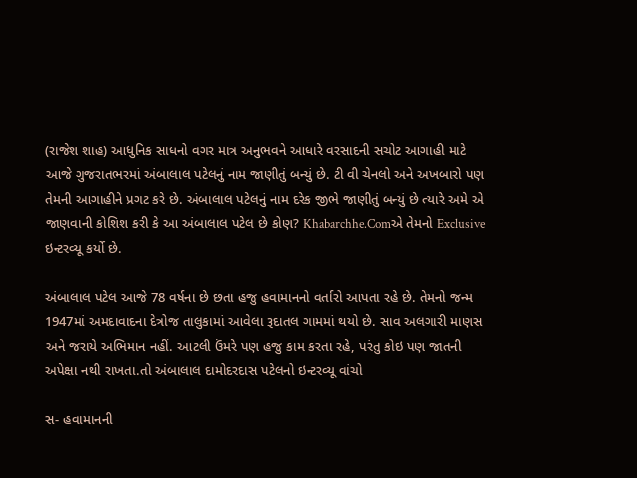(રાજેશ શાહ) આધુનિક સાધનો વગર માત્ર અનુભવને આધારે વરસાદની સચોટ આગાહી માટે આજે ગુજરાતભરમાં અંબાલાલ પટેલનું નામ જાણીતું બન્યું છે. ટી વી ચેનલો અને અખબારો પણ તેમની આગાહીને પ્રગટ કરે છે. અંબાલાલ પટેલનું નામ દરેક જીભે જાણીતું બન્યું છે ત્યારે અમે એ જાણવાની કોશિશ કરી કે આ અંબાલાલ પટેલ છે કોણ? Khabarchhe.Comએ તેમનો Exclusive ઇન્ટરવ્યૂ કર્યો છે.

અંબાલાલ પટેલ આજે 78 વર્ષના છે છતા હજુ હવામાનનો વર્તારો આપતા રહે છે. તેમનો જન્મ 1947માં અમદાવાદના દેત્રોજ તાલુકામાં આવેલા રૂદાતલ ગામમાં થયો છે. સાવ અલગારી માણસ અને જરાયે અભિમાન નહીં. આટલી ઉંમરે પણ હજુ કામ કરતા રહે, પરંતુ કોઇ પણ જાતની અપેક્ષા નથી રાખતા.તો અંબાલાલ દામોદરદાસ પટેલનો ઇન્ટરવ્યૂ વાંચો

સ- હવામાનની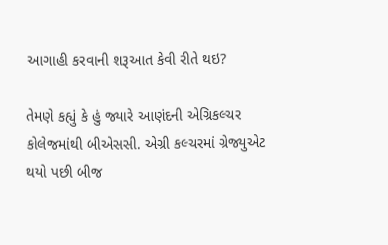આગાહી કરવાની શરૂઆત કેવી રીતે થઇ?

તેમણે કહ્યું કે હું જ્યારે આણંદની એગ્રિકલ્ચર કોલેજમાંથી બીએસસી. એગ્રી કલ્ચરમાં ગ્રેજ્યુએટ થયો પછી બીજ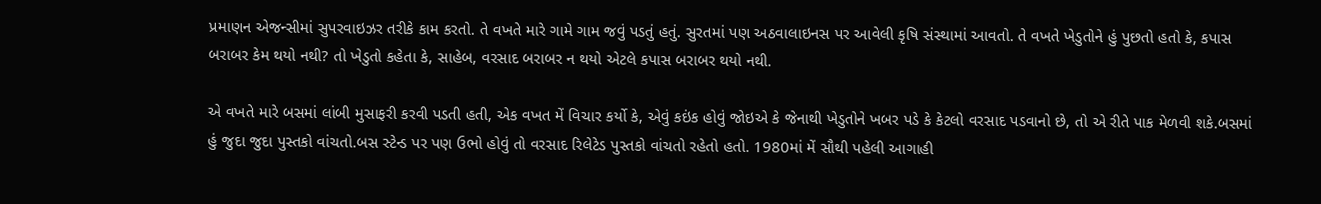પ્રમાણન એજન્સીમાં સુપરવાઇઝર તરીકે કામ કરતો. તે વખતે મારે ગામે ગામ જવું પડતું હતું. સુરતમાં પણ અઠવાલાઇનસ પર આવેલી કૃષિ સંસ્થામાં આવતો. તે વખતે ખેડુતોને હું પુછતો હતો કે, કપાસ બરાબર કેમ થયો નથી? તો ખેડુતો કહેતા કે, સાહેબ, વરસાદ બરાબર ન થયો એટલે કપાસ બરાબર થયો નથી.

એ વખતે મારે બસમાં લાંબી મુસાફરી કરવી પડતી હતી, એક વખત મેં વિચાર કર્યો કે, એવું કઇંક હોવું જોઇએ કે જેનાથી ખેડુતોને ખબર પડે કે કેટલો વરસાદ પડવાનો છે, તો એ રીતે પાક મેળવી શકે.બસમાં હું જુદા જુદા પુસ્તકો વાંચતો.બસ સ્ટેન્ડ પર પણ ઉભો હોવું તો વરસાદ રિલેટેડ પુસ્તકો વાંચતો રહેતો હતો. 1980માં મેં સૌથી પહેલી આગાહી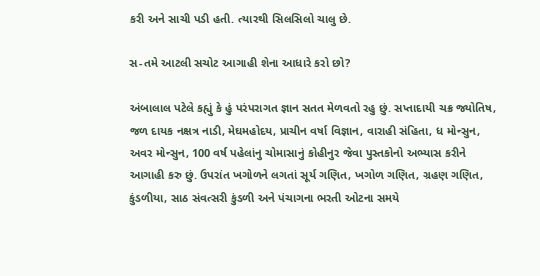કરી અને સાચી પડી હતી. ત્યારથી સિલસિલો ચાલુ છે.

સ-તમે આટલી સચોટ આગાહી શેના આધારે કરો છો?

અંબાલાલ પટેલે કહ્યું કે હું પરંપરાગત જ્ઞાન સતત મેળવતો રહુ છું. સપ્તાદાયી ચક્ર જ્યોતિષ, જળ દાયક નક્ષત્ર નાડી, મેઘમહોદય, પ્રાચીન વર્ષા વિજ્ઞાન, વારાહી સંહિતા, ધ મોન્સુન, અવર મોન્સુન, 100 વર્ષ પહેલાંનુ ચોમાસાનું કોહીનુર જેવા પુસ્તકોનો અભ્યાસ કરીને આગાહી કરુ છું. ઉપરાંત ખગોળને લગતાં સૂર્ય ગણિત, ખગોળ ગણિત, ગ્રહણ ગણિત, કુંડળીયા, સાઠ સંવત્સરી કુંડળી અને પંચાગના ભરતી ઓટના સમયે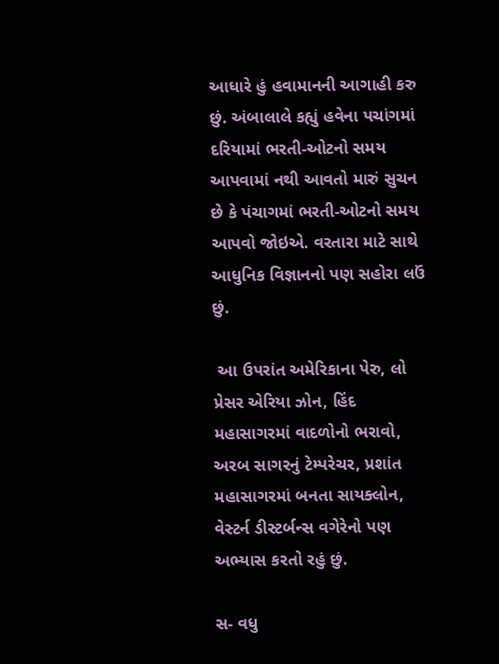આધારે હું હવામાનની આગાહી કરુ છું. અંબાલાલે કહ્યું હવેના પચાંગમાં દરિયામાં ભરતી-ઓટનો સમય આપવામાં નથી આવતો મારું સુચન છે કે પંચાગમાં ભરતી-ઓટનો સમય આપવો જોઇએ. વરતારા માટે સાથે આધુનિક વિજ્ઞાનનો પણ સહોરા લઉં છું.

 આ ઉપરાંત અમેરિકાના પેરુ, લો પ્રેસર એરિયા ઝોન, હિંદ મહાસાગરમાં વાદળોનો ભરાવો, અરબ સાગરનું ટેમ્પરેચર, પ્રશાંત મહાસાગરમાં બનતા સાયક્લોન, વેસ્ટર્ન ડીસ્ટર્બન્સ વગેરેનો પણ અભ્યાસ કરતો રહું છું.

સ- વધુ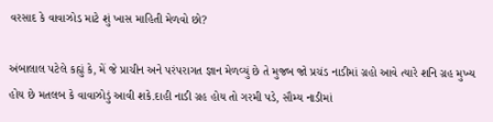વરસાદ કે વાવાઝોડ માટે શું ખાસ માહિતી મેળવો છો?

અંબાલાલ પટેલે કહ્યું કે, મેં જે પ્રાચીન અને પરંપરાગત જ્ઞાન મેળવ્યું છે તે મુજબ જો પ્રચંડ નાડીમાં ગ્રહો આવે ત્યારે શનિ ગ્રહ મુખ્ય હોય છે મતલબ કે વાવાઝોડું આવી શકે.દાહી નાડી ગ્રહ હોય તો ગરમી પડે, સૌમ્ય નાડીમાં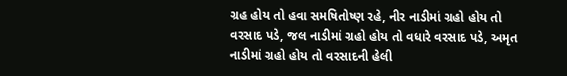ગ્રહ હોય તો હવા સમષિતોષ્ણ રહે, નીર નાડીમાં ગ્રહો હોય તો વરસાદ પડે, જલ નાડીમાં ગ્રહો હોય તો વધારે વરસાદ પડે, અમૃત નાડીમાં ગ્રહો હોય તો વરસાદની હેલી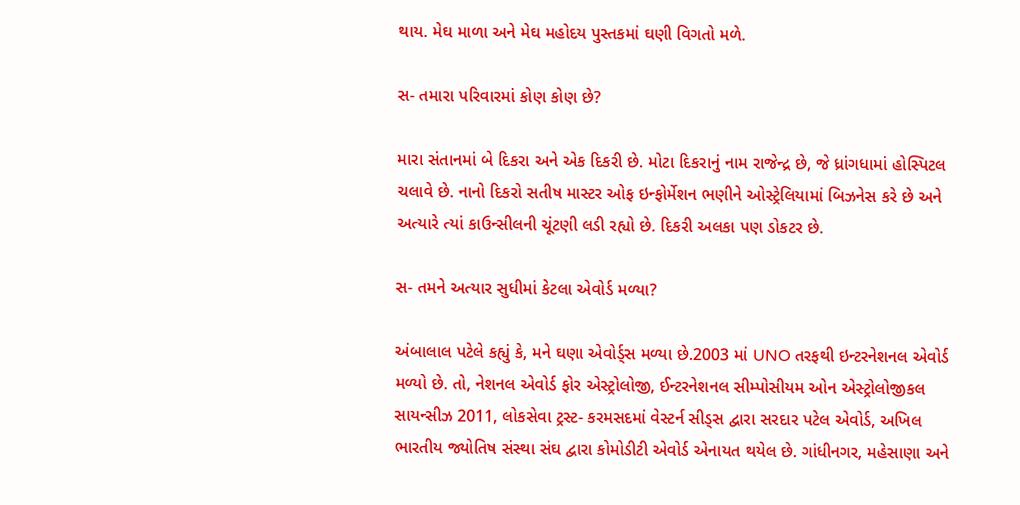થાય. મેઘ માળા અને મેઘ મહોદય પુસ્તકમાં ઘણી વિગતો મળે.

સ- તમારા પરિવારમાં કોણ કોણ છે?

મારા સંતાનમાં બે દિકરા અને એક દિકરી છે. મોટા દિકરાનું નામ રાજેન્દ્ર છે, જે ધ્રાંગધામાં હોસ્પિટલ ચલાવે છે. નાનો દિકરો સતીષ માસ્ટર ઓફ ઇન્ફોર્મેશન ભણીને ઓસ્ટ્રેલિયામાં બિઝનેસ કરે છે અને અત્યારે ત્યાં કાઉન્સીલની ચૂંટણી લડી રહ્યો છે. દિકરી અલકા પણ ડોકટર છે.

સ- તમને અત્યાર સુધીમાં કેટલા એવોર્ડ મળ્યા?

અંબાલાલ પટેલે કહ્યું કે, મને ઘણા એવોર્ડ્સ મળ્યા છે.2003 માં UNO તરફથી ઇન્ટરનેશનલ એવોર્ડ મળ્યો છે. તો, નેશનલ એવોર્ડ ફોર એસ્ટ્રોલોજી, ઈન્ટરનેશનલ સીમ્પોસીયમ ઓન એસ્ટ્રોલોજીકલ સાયન્સીઝ 2011, લોકસેવા ટ્રસ્ટ- કરમસદમાં વેસ્ટર્ન સીડ્સ દ્વારા સરદાર પટેલ એવોર્ડ, અખિલ ભારતીય જ્યોતિષ સંસ્થા સંઘ દ્વારા કોમોડીટી એવોર્ડ એનાયત થયેલ છે. ગાંધીનગર, મહેસાણા અને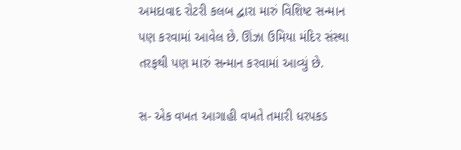અમદાવાદ રોટરી કલબ દ્વારા મારું વિશિષ્ટ સન્માન પણ કરવામાં આવેલ છે. ઊંઝા ઉમિયા મંદિર સંસ્થા તરફથી પણ મારું સન્માન કરવામાં આવ્યું છે.

સ- એક વખત આગાહી વખતે તમારી ધરપકડ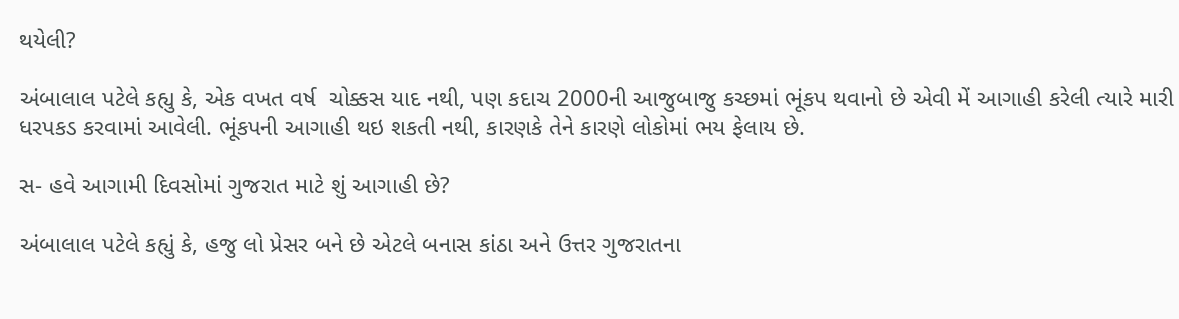થયેલી?

અંબાલાલ પટેલે કહ્યુ કે, એક વખત વર્ષ  ચોક્કસ યાદ નથી, પણ કદાચ 2000ની આજુબાજુ કચ્છમાં ભૂંકપ થવાનો છે એવી મેં આગાહી કરેલી ત્યારે મારી ધરપકડ કરવામાં આવેલી. ભૂંકપની આગાહી થઇ શકતી નથી, કારણકે તેને કારણે લોકોમાં ભય ફેલાય છે.

સ- હવે આગામી દિવસોમાં ગુજરાત માટે શું આગાહી છે?

અંબાલાલ પટેલે કહ્યું કે, હજુ લો પ્રેસર બને છે એટલે બનાસ કાંઠા અને ઉત્તર ગુજરાતના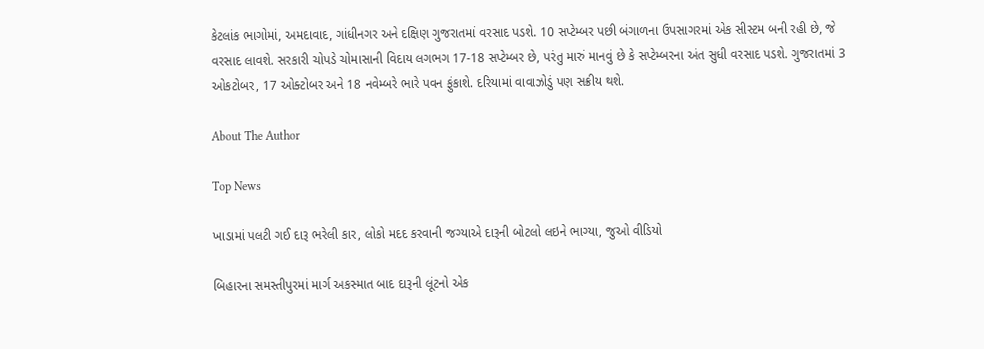કેટલાંક ભાગોમાં, અમદાવાદ, ગાંધીનગર અને દક્ષિણ ગુજરાતમાં વરસાદ પડશે. 10 સપ્ટેમ્બર પછી બંગાળના ઉપસાગરમાં એક સીસ્ટમ બની રહી છે, જે વરસાદ લાવશે. સરકારી ચોપડે ચોમાસાની વિદાય લગભગ 17-18 સપ્ટેમ્બર છે, પરંતુ મારું માનવું છે કે સપ્ટેમ્બરના અંત સુધી વરસાદ પડશે. ગુજરાતમાં 3 ઓકટોબર, 17 ઓક્ટોબર અને 18 નવેમ્બરે ભારે પવન ફુંકાશે. દરિયામાં વાવાઝોડું પણ સક્રીય થશે.

About The Author

Top News

ખાડામાં પલટી ગઈ દારૂ ભરેલી કાર, લોકો મદદ કરવાની જગ્યાએ દારૂની બોટલો લઇને ભાગ્યા, જુઓ વીડિયો

બિહારના સમસ્તીપુરમાં માર્ગ અકસ્માત બાદ દારૂની લૂંટનો એક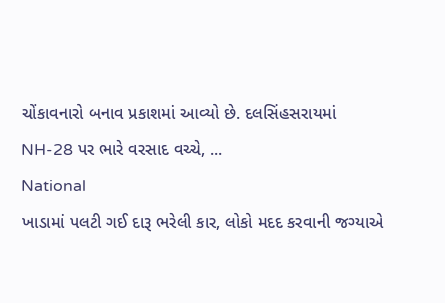ચોંકાવનારો બનાવ પ્રકાશમાં આવ્યો છે. દલસિંહસરાયમાં NH-28 પર ભારે વરસાદ વચ્ચે, ...
National
ખાડામાં પલટી ગઈ દારૂ ભરેલી કાર, લોકો મદદ કરવાની જગ્યાએ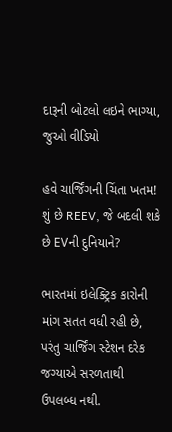દારૂની બોટલો લઇને ભાગ્યા, જુઓ વીડિયો

હવે ચાર્જિંગની ચિંતા ખતમ! શું છે REEV, જે બદલી શકે છે EVની દુનિયાને?

ભારતમાં ઇલેક્ટ્રિક કારોની માંગ સતત વધી રહી છે, પરંતુ ચાર્જિંગ સ્ટેશન દરેક જગ્યાએ સરળતાથી ઉપલબ્ધ નથી.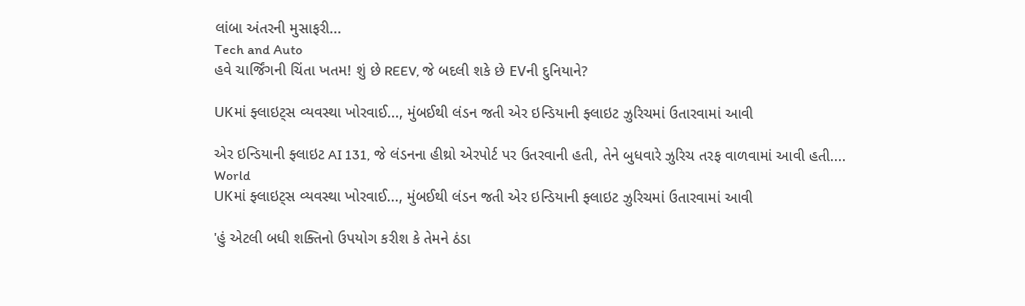લાંબા અંતરની મુસાફરી...
Tech and Auto
હવે ચાર્જિંગની ચિંતા ખતમ! શું છે REEV, જે બદલી શકે છે EVની દુનિયાને?

UKમાં ફ્લાઇટ્સ વ્યવસ્થા ખોરવાઈ..., મુંબઈથી લંડન જતી એર ઇન્ડિયાની ફ્લાઇટ ઝુરિચમાં ઉતારવામાં આવી

એર ઇન્ડિયાની ફ્લાઇટ AI 131, જે લંડનના હીથ્રો એરપોર્ટ પર ઉતરવાની હતી, તેને બુધવારે ઝુરિચ તરફ વાળવામાં આવી હતી....
World
UKમાં ફ્લાઇટ્સ વ્યવસ્થા ખોરવાઈ..., મુંબઈથી લંડન જતી એર ઇન્ડિયાની ફ્લાઇટ ઝુરિચમાં ઉતારવામાં આવી

'હું એટલી બધી શક્તિનો ઉપયોગ કરીશ કે તેમને ઠંડા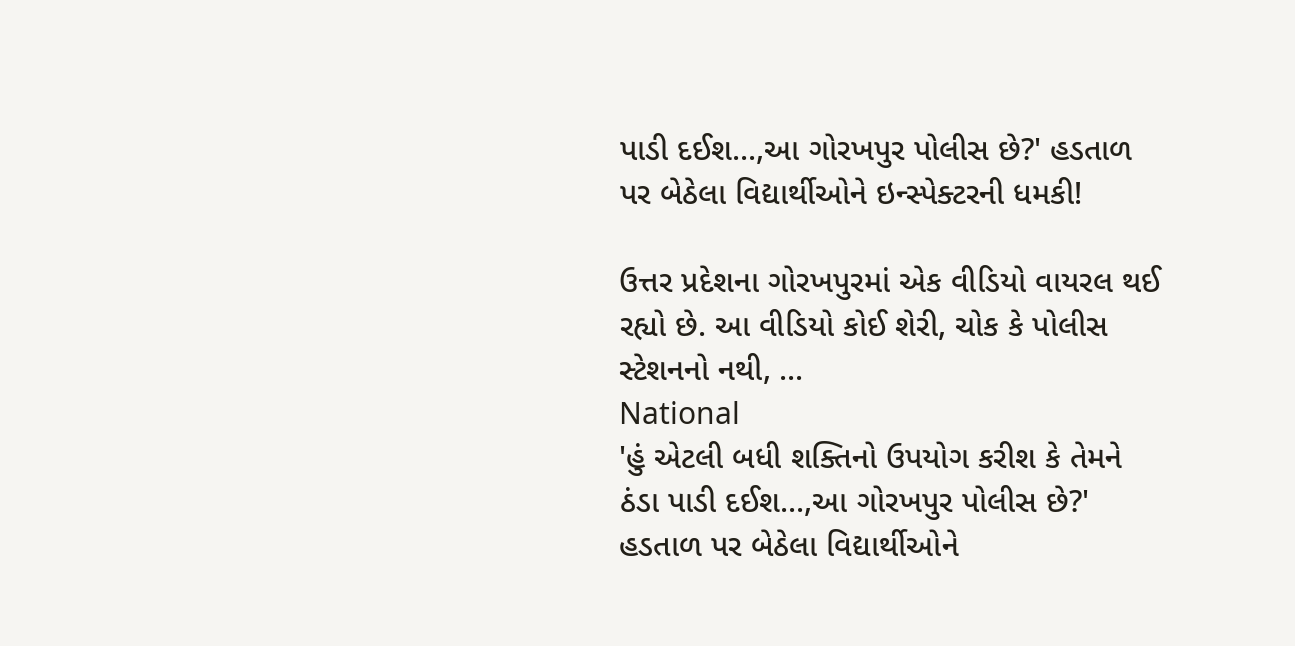પાડી દઈશ...,આ ગોરખપુર પોલીસ છે?' હડતાળ પર બેઠેલા વિદ્યાર્થીઓને ઇન્સ્પેક્ટરની ધમકી!

ઉત્તર પ્રદેશના ગોરખપુરમાં એક વીડિયો વાયરલ થઈ રહ્યો છે. આ વીડિયો કોઈ શેરી, ચોક કે પોલીસ સ્ટેશનનો નથી, ...
National
'હું એટલી બધી શક્તિનો ઉપયોગ કરીશ કે તેમને ઠંડા પાડી દઈશ...,આ ગોરખપુર પોલીસ છે?' હડતાળ પર બેઠેલા વિદ્યાર્થીઓને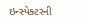ઇન્સ્પેક્ટરની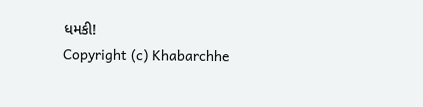ધમકી!
Copyright (c) Khabarchhe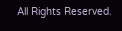All Rights Reserved.